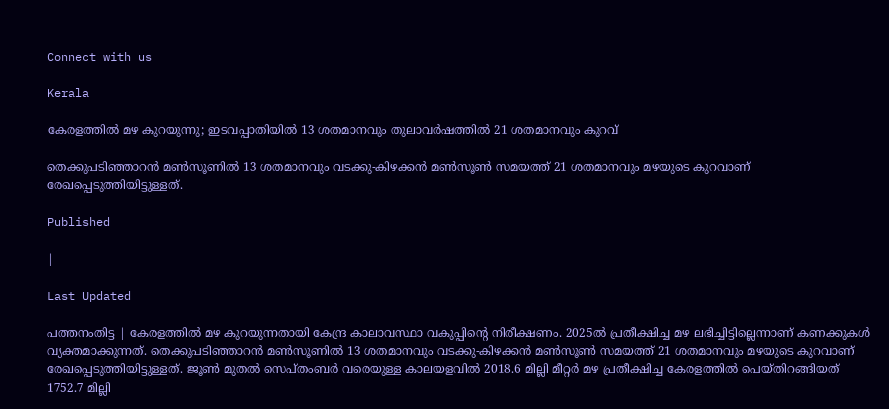Connect with us

Kerala

കേരളത്തില്‍ മഴ കുറയുന്നു; ഇടവപ്പാതിയില്‍ 13 ശതമാനവും തുലാവര്‍ഷത്തില്‍ 21 ശതമാനവും കുറവ്

തെക്കുപടിഞ്ഞാറന്‍ മണ്‍സൂണില്‍ 13 ശതമാനവും വടക്കു-കിഴക്കന്‍ മണ്‍സൂണ്‍ സമയത്ത് 21 ശതമാനവും മഴയുടെ കുറവാണ് രേഖപ്പെടുത്തിയിട്ടുള്ളത്.

Published

|

Last Updated

പത്തനംതിട്ട | കേരളത്തില്‍ മഴ കുറയുന്നതായി കേന്ദ്ര കാലാവസ്ഥാ വകുപ്പിന്റെ നിരീക്ഷണം. 2025ല്‍ പ്രതീക്ഷിച്ച മഴ ലഭിച്ചിട്ടില്ലെന്നാണ് കണക്കുകള്‍ വ്യക്തമാക്കുന്നത്. തെക്കുപടിഞ്ഞാറന്‍ മണ്‍സൂണില്‍ 13 ശതമാനവും വടക്കു-കിഴക്കന്‍ മണ്‍സൂണ്‍ സമയത്ത് 21 ശതമാനവും മഴയുടെ കുറവാണ് രേഖപ്പെടുത്തിയിട്ടുള്ളത്. ജൂണ്‍ മുതല്‍ സെപ്തംബര്‍ വരെയുള്ള കാലയളവില്‍ 2018.6 മില്ലി മീറ്റര്‍ മഴ പ്രതീക്ഷിച്ച കേരളത്തില്‍ പെയ്തിറങ്ങിയത് 1752.7 മില്ലി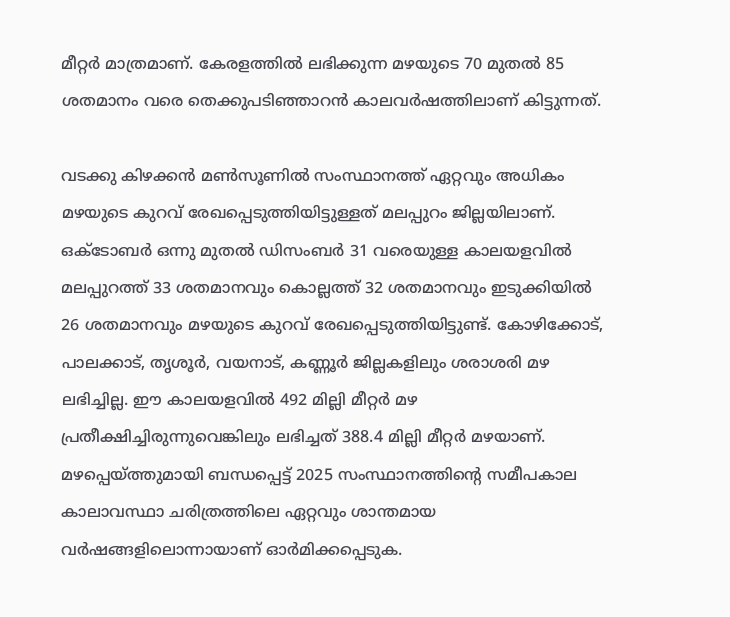മീറ്റര്‍ മാത്രമാണ്. കേരളത്തില്‍ ലഭിക്കുന്ന മഴയുടെ 70 മുതല്‍ 85 ശതമാനം വരെ തെക്കുപടിഞ്ഞാറന്‍ കാലവര്‍ഷത്തിലാണ് കിട്ടുന്നത്.

വടക്കു കിഴക്കന്‍ മണ്‍സൂണില്‍ സംസ്ഥാനത്ത് ഏറ്റവും അധികം മഴയുടെ കുറവ് രേഖപ്പെടുത്തിയിട്ടുള്ളത് മലപ്പുറം ജില്ലയിലാണ്. ഒക്ടോബര്‍ ഒന്നു മുതല്‍ ഡിസംബര്‍ 31 വരെയുള്ള കാലയളവില്‍ മലപ്പുറത്ത് 33 ശതമാനവും കൊല്ലത്ത് 32 ശതമാനവും ഇടുക്കിയില്‍ 26 ശതമാനവും മഴയുടെ കുറവ് രേഖപ്പെടുത്തിയിട്ടുണ്ട്. കോഴിക്കോട്, പാലക്കാട്, തൃശൂര്‍, വയനാട്, കണ്ണൂര്‍ ജില്ലകളിലും ശരാശരി മഴ ലഭിച്ചില്ല. ഈ കാലയളവില്‍ 492 മില്ലി മീറ്റര്‍ മഴ പ്രതീക്ഷിച്ചിരുന്നുവെങ്കിലും ലഭിച്ചത് 388.4 മില്ലി മീറ്റര്‍ മഴയാണ്. മഴപ്പെയ്ത്തുമായി ബന്ധപ്പെട്ട് 2025 സംസ്ഥാനത്തിന്റെ സമീപകാല കാലാവസ്ഥാ ചരിത്രത്തിലെ ഏറ്റവും ശാന്തമായ വര്‍ഷങ്ങളിലൊന്നായാണ് ഓര്‍മിക്കപ്പെടുക.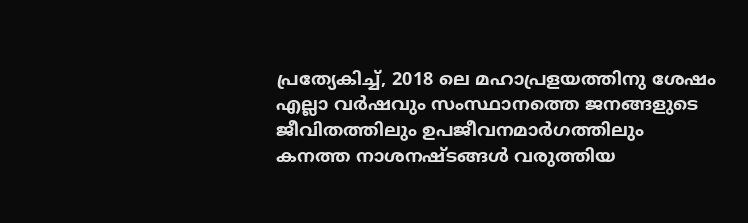പ്രത്യേകിച്ച്, 2018 ലെ മഹാപ്രളയത്തിനു ശേഷം എല്ലാ വര്‍ഷവും സംസ്ഥാനത്തെ ജനങ്ങളുടെ ജീവിതത്തിലും ഉപജീവനമാര്‍ഗത്തിലും കനത്ത നാശനഷ്ടങ്ങള്‍ വരുത്തിയ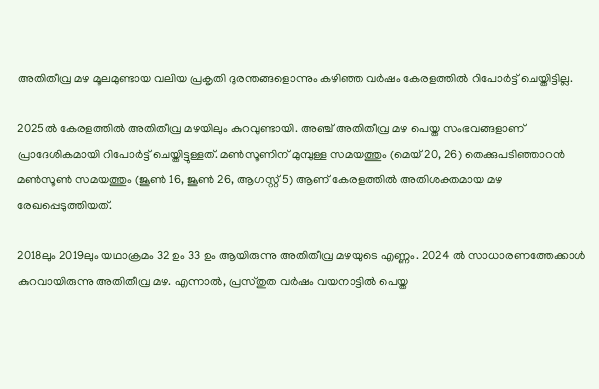അതിതീവ്ര മഴ മൂലമുണ്ടായ വലിയ പ്രകൃതി ദുരന്തങ്ങളൊന്നും കഴിഞ്ഞ വര്‍ഷം കേരളത്തില്‍ റിപോര്‍ട്ട് ചെയ്തിട്ടില്ല.

2025ല്‍ കേരളത്തില്‍ അതിതീവ്ര മഴയിലും കുറവുണ്ടായി. അഞ്ച് അതിതീവ്ര മഴ പെയ്ത സംഭവങ്ങളാണ് പ്രാദേശികമായി റിപോര്‍ട്ട് ചെയ്തിട്ടുള്ളത്. മണ്‍സൂണിന് മുമ്പുള്ള സമയത്തും (മെയ് 20, 26) തെക്കുപടിഞ്ഞാറന്‍ മണ്‍സൂണ്‍ സമയത്തും (ജൂണ്‍ 16, ജൂണ്‍ 26, ആഗസ്റ്റ് 5) ആണ് കേരളത്തില്‍ അതിശക്തമായ മഴ രേഖപ്പെടുത്തിയത്.

2018ലും 2019ലും യഥാക്രമം 32 ഉം 33 ഉം ആയിരുന്നു അതിതീവ്ര മഴയുടെ എണ്ണം. 2024 ല്‍ സാധാരണത്തേക്കാള്‍ കുറവായിരുന്നു അതിതീവ്ര മഴ. എന്നാല്‍, പ്രസ്തുത വര്‍ഷം വയനാട്ടില്‍ പെയ്ത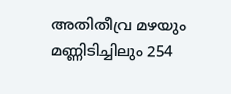അതിതീവ്ര മഴയും മണ്ണിടിച്ചിലും 254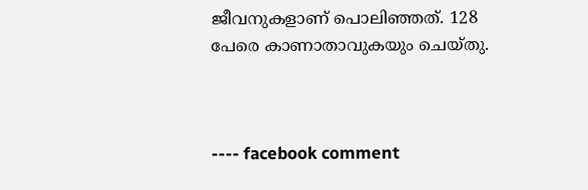ജീവനുകളാണ് പൊലിഞ്ഞത്. 128 പേരെ കാണാതാവുകയും ചെയ്തു.



---- facebook comment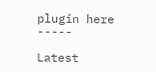plugin here -----

Latest